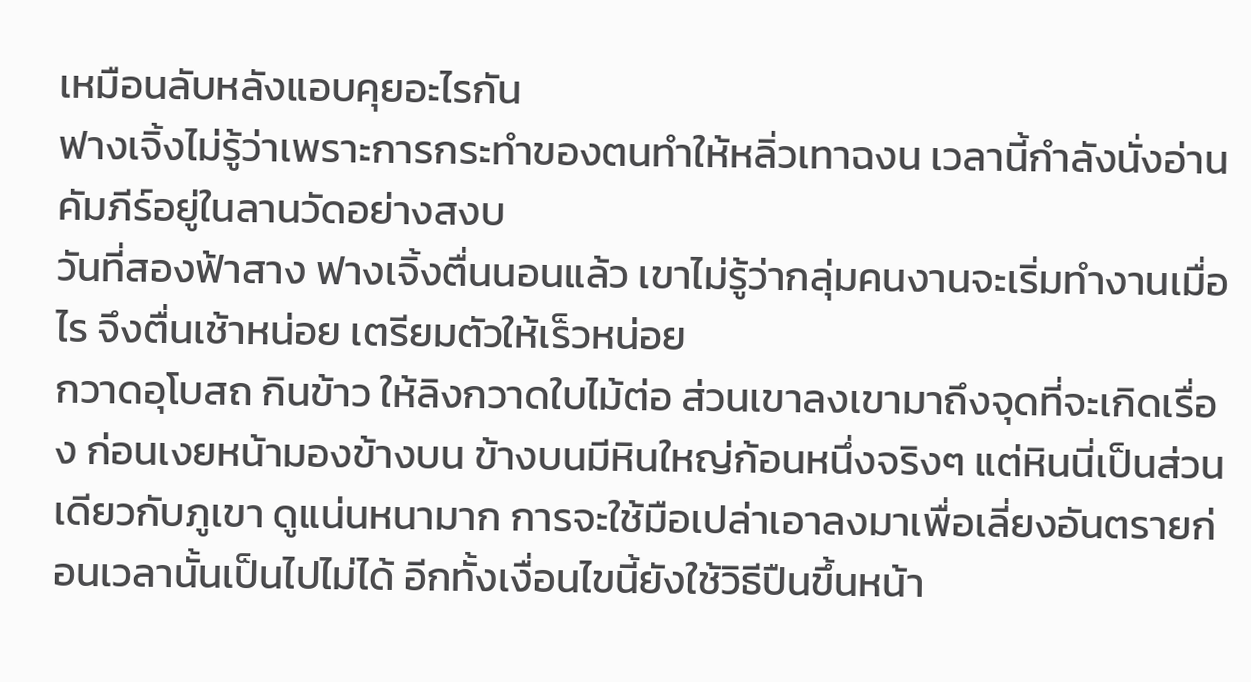เหมือนลับหลังแอบคุยอะไรกัน
ฟางเจิ้งไม่รู้ว่าเพราะการกระทำของตนทำให้หลิ่วเทาฉงน เวลานี้กำลังนั่งอ่านคัมภีร์อยู่ในลานวัดอย่างสงบ
วันที่สองฟ้าสาง ฟางเจิ้งตื่นนอนแล้ว เขาไม่รู้ว่ากลุ่มคนงานจะเริ่มทำงานเมื่อไร จึงตื่นเช้าหน่อย เตรียมตัวให้เร็วหน่อย
กวาดอุโบสถ กินข้าว ให้ลิงกวาดใบไม้ต่อ ส่วนเขาลงเขามาถึงจุดที่จะเกิดเรื่อง ก่อนเงยหน้ามองข้างบน ข้างบนมีหินใหญ่ก้อนหนึ่งจริงๆ แต่หินนี่เป็นส่วนเดียวกับภูเขา ดูแน่นหนามาก การจะใช้มือเปล่าเอาลงมาเพื่อเลี่ยงอันตรายก่อนเวลานั้นเป็นไปไม่ได้ อีกทั้งเงื่อนไขนี้ยังใช้วิธีปืนขึ้นหน้า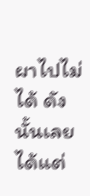ผาไปไม่ได้ ดังนั้นเลยได้แต่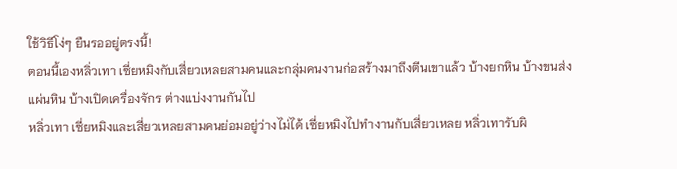ใช้วิธีโง่ๆ ยืนรออยู่ตรงนี้!
ตอนนี้เองหลิ่วเทา เซี่ยหมิงกับเสี่ยวเหลยสามคนและกลุ่มคนงานก่อสร้างมาถึงตีนเขาแล้ว บ้างยกหิน บ้างขนส่งแผ่นหิน บ้างเปิดเครื่องจักร ต่างแบ่งงานกันไป
หลิ่วเทา เซี่ยหมิงและเสี่ยวเหลยสามคนย่อมอยู่ว่างไม่ได้ เซี่ยหมิงไปทำงานกับเสี่ยวเหลย หลิ่วเทารับผิ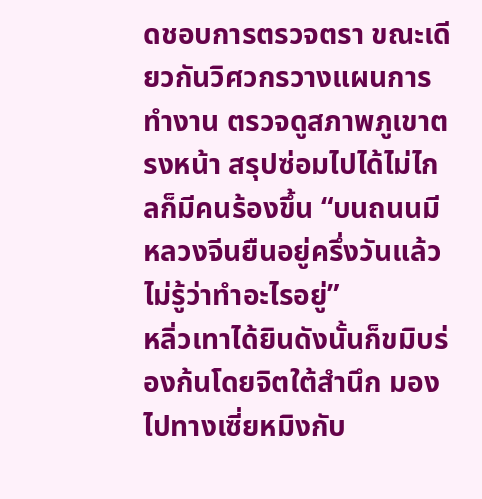ดชอบการตรวจตรา ขณะเดียวกันวิศวกรวางแผนการทำงาน ตรวจดูสภาพภูเขาตรงหน้า สรุปซ่อมไปได้ไม่ไกลก็มีคนร้องขึ้น “บนถนนมีหลวงจีนยืนอยู่ครึ่งวันแล้ว ไม่รู้ว่าทำอะไรอยู่”
หลิ่วเทาได้ยินดังนั้นก็ขมิบร่องก้นโดยจิตใต้สำนึก มองไปทางเซี่ยหมิงกับ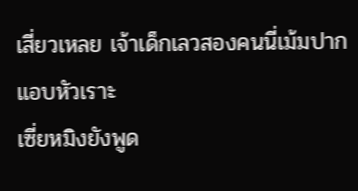เสี่ยวเหลย เจ้าเด็กเลวสองคนนี่เม้มปากแอบหัวเราะ
เซี่ยหมิงยังพูด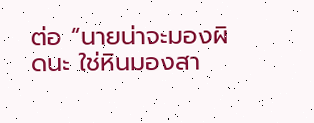ต่อ “นายน่าจะมองผิดนะ ใช่หินมองสา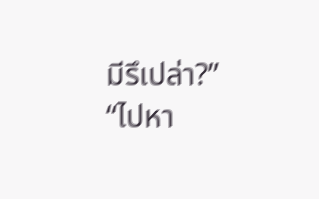มีรึเปล่า?”
“ไปหา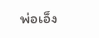พ่อเอ็ง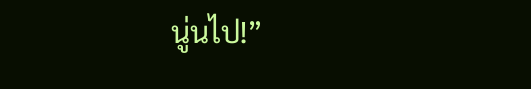นู่นไป!”